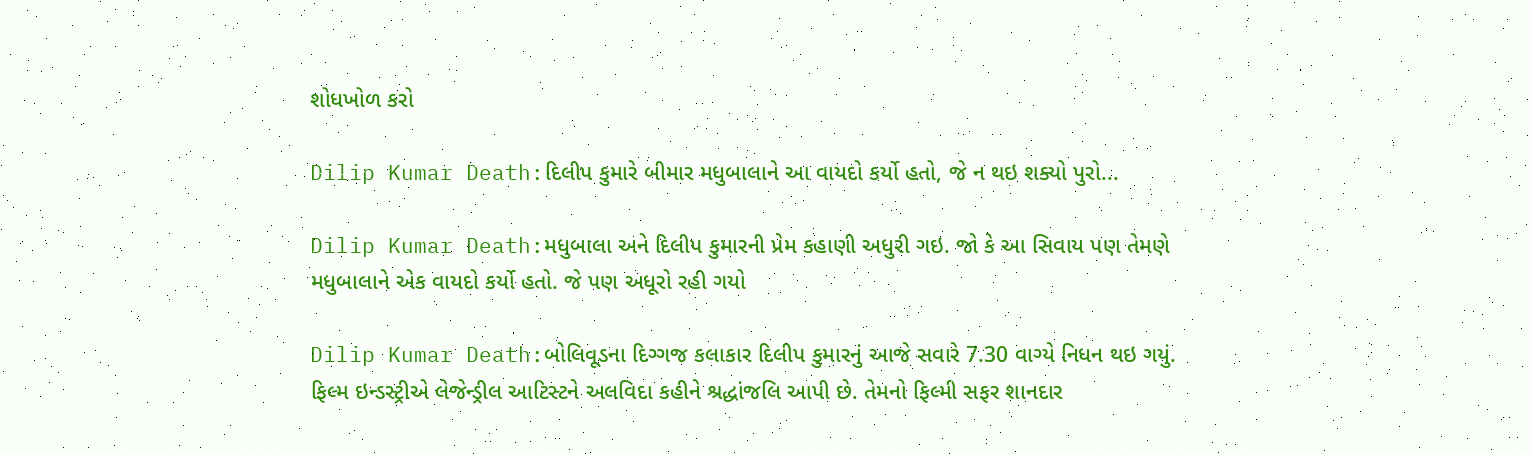શોધખોળ કરો

Dilip Kumar Death:દિલીપ કુમારે બીમાર મધુબાલાને આ વાયદો કર્યો હતો, જે ન થઇ શક્યો પુરો...

Dilip Kumar Death:મધુબાલા અને દિલીપ કુમારની પ્રેમ કહાણી અધુરી ગઇ. જો કે આ સિવાય પણ તેમણે મધુબાલાને એક વાયદો કર્યો હતો. જે પણ અધૂરો રહી ગયો

Dilip Kumar Death:બોલિવૂડના દિગ્ગજ કલાકાર દિલીપ કુમારનું આજે સવારે 7.30 વાગ્યે નિધન થઇ ગયું. ફિલ્મ ઇન્ડસ્ટ્રીએ લેજેન્ડ્રીલ આટિસ્ટને અલવિદા કહીને શ્રદ્ધાંજલિ આપી છે. તેમનો ફિલ્મી સફર શાનદાર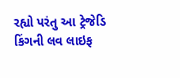રહ્યો પરંતુ આ ટ્રેજેડિ કિંગની લવ લાઇફ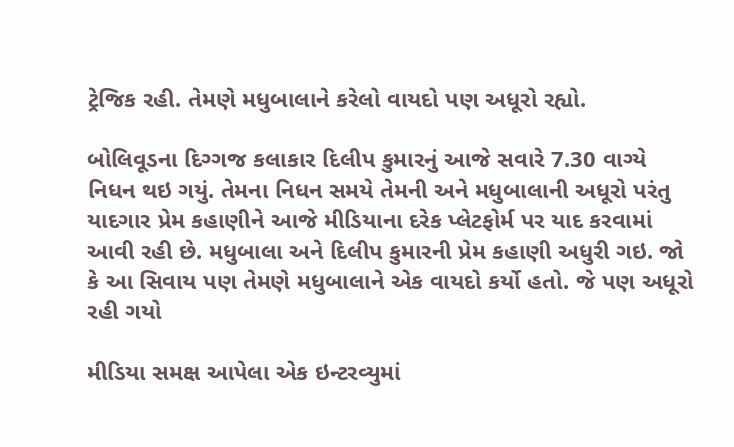ટ્રેજિક રહી. તેમણે મધુબાલાને કરેલો વાયદો પણ અધૂરો રહ્યો.

બોલિવૂડના દિગ્ગજ કલાકાર દિલીપ કુમારનું આજે સવારે 7.30 વાગ્યે નિધન થઇ ગયું. તેમના નિધન સમયે તેમની અને મધુબાલાની અધૂરો પરંતુ યાદગાર પ્રેમ કહાણીને આજે મીડિયાના દરેક પ્લેટફોર્મ પર યાદ કરવામાં આવી રહી છે. મધુબાલા અને દિલીપ કુમારની પ્રેમ કહાણી અધુરી ગઇ. જો કે આ સિવાય પણ તેમણે મધુબાલાને એક વાયદો કર્યો હતો. જે પણ અધૂરો રહી ગયો

મીડિયા સમક્ષ આપેલા એક ઇન્ટરવ્યુમાં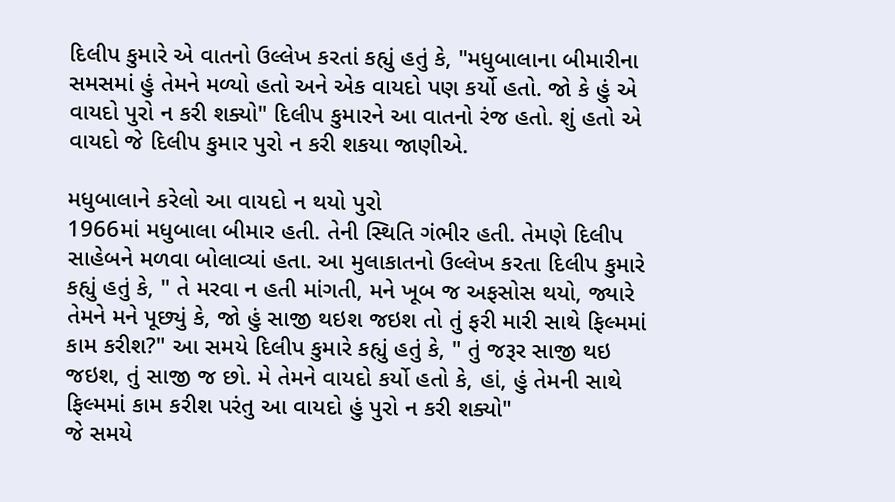દિલીપ કુમારે એ વાતનો ઉલ્લેખ કરતાં કહ્યું હતું કે, "મધુબાલાના બીમારીના સમસમાં હું તેમને મળ્યો હતો અને એક વાયદો પણ કર્યો હતો. જો કે હું એ વાયદો પુરો ન કરી શક્યો" દિલીપ કુમારને આ વાતનો રંજ હતો. શું હતો એ વાયદો જે દિલીપ કુમાર પુરો ન કરી શકયા જાણીએ.

મધુબાલાને કરેલો આ વાયદો ન થયો પુરો
1966માં મધુબાલા બીમાર હતી. તેની સ્થિતિ ગંભીર હતી. તેમણે દિલીપ સાહેબને મળવા બોલાવ્યાં હતા. આ મુલાકાતનો ઉલ્લેખ કરતા દિલીપ કુમારે કહ્યું હતું કે, " તે મરવા ન હતી માંગતી, મને ખૂબ જ અફસોસ થયો, જ્યારે તેમને મને પૂછ્યું કે, જો હું સાજી થઇશ જઇશ તો તું ફરી મારી સાથે ફિલ્મમાં કામ કરીશ?" આ સમયે દિલીપ કુમારે કહ્યું હતું કે, " તું જરૂર સાજી થઇ જઇશ, તું સાજી જ છો. મે તેમને વાયદો કર્યો હતો કે, હાં, હું તેમની સાથે ફિલ્મમાં કામ કરીશ પરંતુ આ વાયદો હું પુરો ન કરી શક્યો"
જે સમયે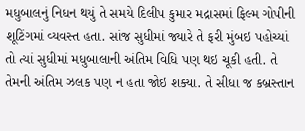મધુબાલનું નિધન થયું તે સમયે દિલીપ કુમાર મદ્રાસમાં ફિલ્મ ગોપીની શૂટિંગમાં વ્યવસ્ત હતા. સાંજ સુધીમાં જ્યારે તે ફરી મુંબઇ પહોચ્યાં તો ત્યાં સુધીમાં મધુબાલાની અંતિમ વિધિ પણ થઇ ચૂકી હતી. તે તેમની અંતિમ ઝલક પણ ન હતા જોઇ શક્યા. તે સીધા જ કબ્રસ્તાન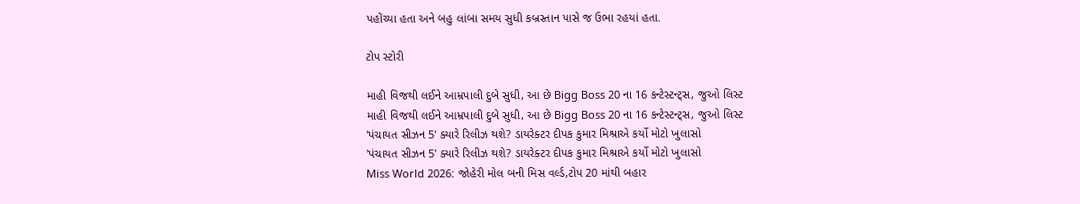પહોંચ્યા હતા અને બહુ લાંબા સમય સુધી કબ્રસ્તાન પાસે જ ઉભા રહયાં હતા.

ટોપ સ્ટોરી

માહી વિજથી લઈને આમ્રપાલી દુબે સુધી, આ છે Bigg Boss 20 ના 16 કન્ટેસ્ટન્ટ્સ, જુઓ લિસ્ટ
માહી વિજથી લઈને આમ્રપાલી દુબે સુધી, આ છે Bigg Boss 20 ના 16 કન્ટેસ્ટન્ટ્સ, જુઓ લિસ્ટ
'પંચાયત સીઝન 5' ક્યારે રિલીઝ થશે? ડાયરેક્ટર દીપક કુમાર મિશ્રાએ કર્યો મોટો ખુલાસો
'પંચાયત સીઝન 5' ક્યારે રિલીઝ થશે? ડાયરેક્ટર દીપક કુમાર મિશ્રાએ કર્યો મોટો ખુલાસો
Miss World 2026: જોહેરી મોલ બની મિસ વર્લ્ડ,ટોપ 20 માંથી બહાર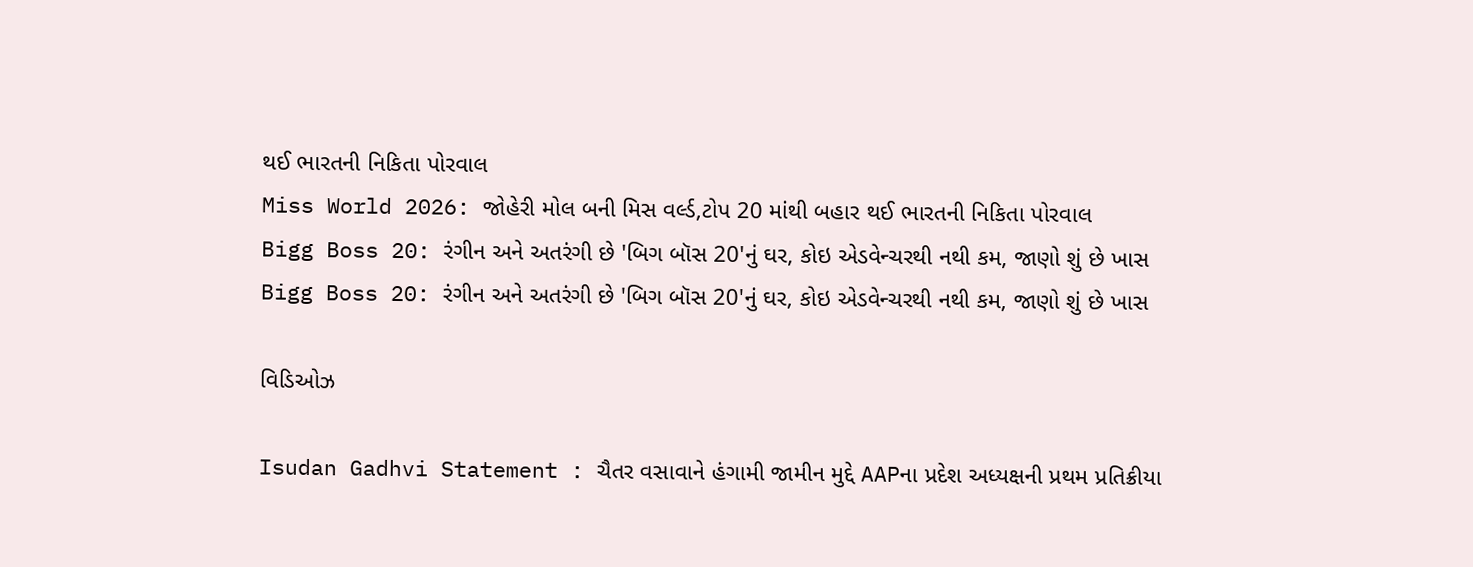થઈ ભારતની નિકિતા પોરવાલ
Miss World 2026: જોહેરી મોલ બની મિસ વર્લ્ડ,ટોપ 20 માંથી બહાર થઈ ભારતની નિકિતા પોરવાલ
Bigg Boss 20: રંગીન અને અતરંગી છે 'બિગ બૉસ 20'નું ઘર, કોઇ એડવેન્ચરથી નથી કમ, જાણો શું છે ખાસ
Bigg Boss 20: રંગીન અને અતરંગી છે 'બિગ બૉસ 20'નું ઘર, કોઇ એડવેન્ચરથી નથી કમ, જાણો શું છે ખાસ

વિડિઓઝ

Isudan Gadhvi Statement : ચૈતર વસાવાને હંગામી જામીન મુદ્દે AAPના પ્રદેશ અધ્યક્ષની પ્રથમ પ્રતિક્રીયા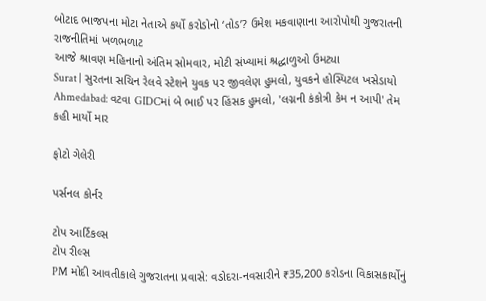બોટાદ ભાજપના મોટા નેતાએ કર્યો કરોડોનો ‘તોડ’? ઉમેશ મકવાણાના આરોપોથી ગુજરાતની રાજનીતિમાં ખળભળાટ
આજે શ્રાવણ મહિનાનો અંતિમ સોમવાર, મોટી સંખ્યામાં શ્રદ્ધાળુઓ ઉમટ્યા
Surat | સુરતના સચિન રેલવે સ્ટેશને યુવક પર જીવલેણ હુમલો, યુવકને હોસ્પિટલ ખસેડાયો
Ahmedabad: વટવા GIDCમાં બે ભાઈ પર હિંસક હુમલો, 'લગ્નની કંકોત્રી કેમ ન આપી' તેમ કહી માર્યો માર

ફોટો ગેલેરી

પર્સનલ કોર્નર

ટોપ આર્ટિકલ્સ
ટોપ રીલ્સ
PM મોદી આવતીકાલે ગુજરાતના પ્રવાસે: વડોદરા-નવસારીને ₹35,200 કરોડના વિકાસકાર્યોનું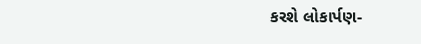કરશે લોકાર્પણ-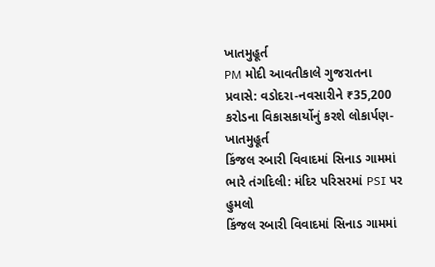ખાતમુહૂર્ત
PM મોદી આવતીકાલે ગુજરાતના પ્રવાસે: વડોદરા-નવસારીને ₹35,200 કરોડના વિકાસકાર્યોનું કરશે લોકાર્પણ-ખાતમુહૂર્ત
કિંજલ રબારી વિવાદમાં સિનાડ ગામમાં ભારે તંગદિલી: મંદિર પરિસરમાં PSI પર હુમલો
કિંજલ રબારી વિવાદમાં સિનાડ ગામમાં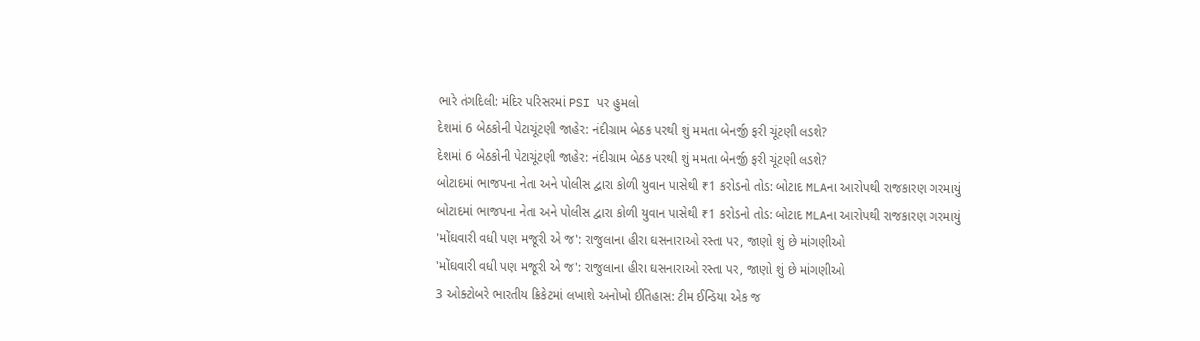ભારે તંગદિલી: મંદિર પરિસરમાં PSI પર હુમલો
દેશમાં 6 બેઠકોની પેટાચૂંટણી જાહેર: નંદીગ્રામ બેઠક પરથી શું મમતા બેનર્જી ફરી ચૂંટણી લડશે?
દેશમાં 6 બેઠકોની પેટાચૂંટણી જાહેર: નંદીગ્રામ બેઠક પરથી શું મમતા બેનર્જી ફરી ચૂંટણી લડશે?
બોટાદમાં ભાજપના નેતા અને પોલીસ દ્વારા કોળી યુવાન પાસેથી ₹1 કરોડનો તોડ: બોટાદ MLAના આરોપથી રાજકારણ ગરમાયું
બોટાદમાં ભાજપના નેતા અને પોલીસ દ્વારા કોળી યુવાન પાસેથી ₹1 કરોડનો તોડ: બોટાદ MLAના આરોપથી રાજકારણ ગરમાયું
'મોંઘવારી વધી પણ મજૂરી એ જ': રાજુલાના હીરા ઘસનારાઓ રસ્તા પર, જાણો શું છે માંગણીઓ
'મોંઘવારી વધી પણ મજૂરી એ જ': રાજુલાના હીરા ઘસનારાઓ રસ્તા પર, જાણો શું છે માંગણીઓ
3 ઓક્ટોબરે ભારતીય ક્રિકેટમાં લખાશે અનોખો ઈતિહાસ: ટીમ ઈન્ડિયા એક જ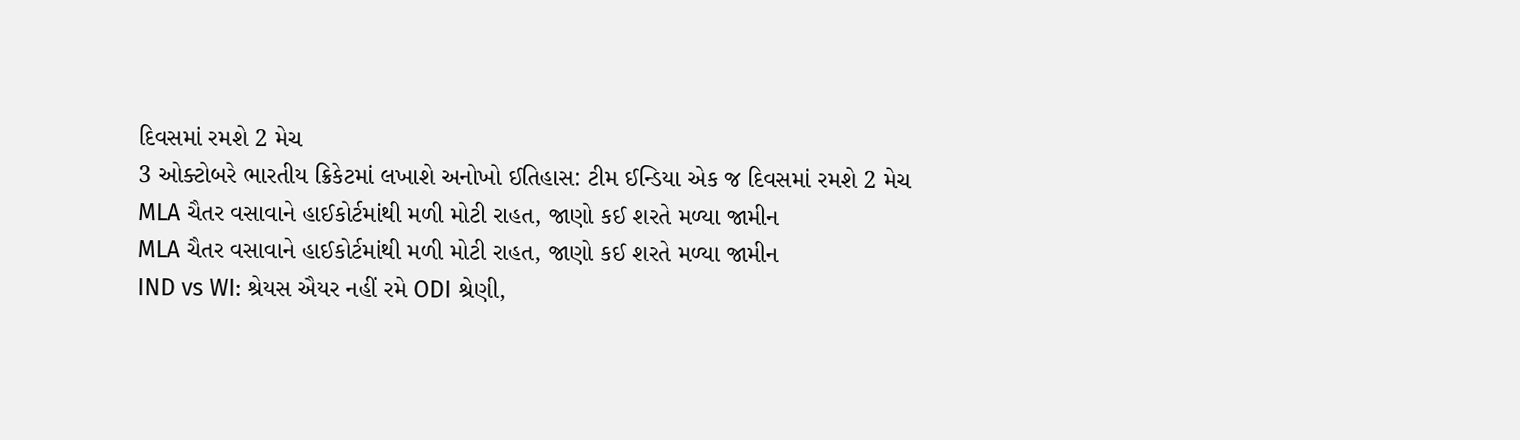દિવસમાં રમશે 2 મેચ
3 ઓક્ટોબરે ભારતીય ક્રિકેટમાં લખાશે અનોખો ઈતિહાસ: ટીમ ઈન્ડિયા એક જ દિવસમાં રમશે 2 મેચ
MLA ચૈતર વસાવાને હાઈકોર્ટમાંથી મળી મોટી રાહત, જાણો કઈ શરતે મળ્યા જામીન
MLA ચૈતર વસાવાને હાઈકોર્ટમાંથી મળી મોટી રાહત, જાણો કઈ શરતે મળ્યા જામીન
IND vs WI: શ્રેયસ ઐયર નહીં રમે ODI શ્રેણી,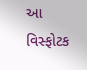આ વિસ્ફોટક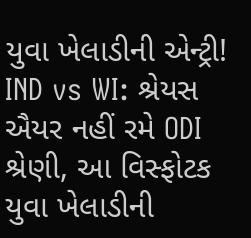યુવા ખેલાડીની એન્ટ્રી!
IND vs WI: શ્રેયસ ઐયર નહીં રમે ODI શ્રેણી, આ વિસ્ફોટક યુવા ખેલાડીની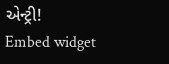એન્ટ્રી!
Embed widget